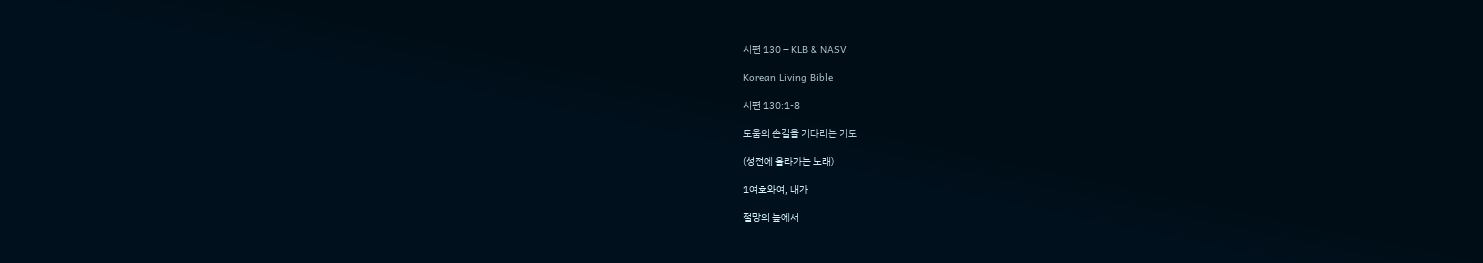시편 130 – KLB & NASV

Korean Living Bible

시편 130:1-8

도움의 손길을 기다리는 기도

(성전에 올라가는 노래)

1여호와여, 내가

절망의 늪에서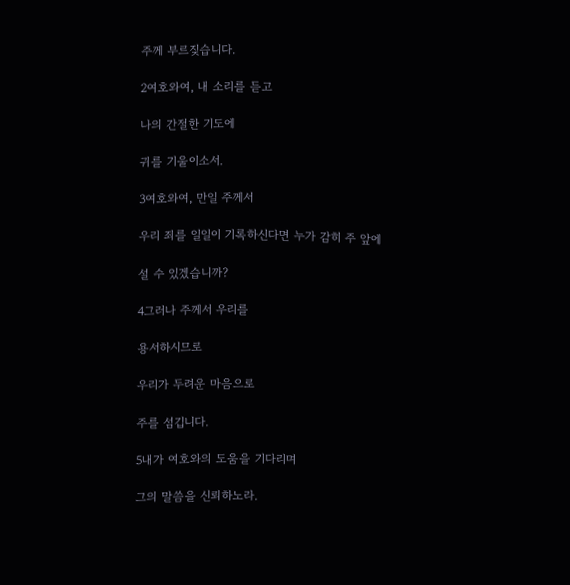주께 부르짖습니다.

2여호와여, 내 소리를 듣고

나의 간절한 기도에

귀를 기울이소서.

3여호와여, 만일 주께서

우리 죄를 일일이 기록하신다면 누가 감히 주 앞에

설 수 있겠습니까?

4그러나 주께서 우리를

용서하시므로

우리가 두려운 마음으로

주를 섬깁니다.

5내가 여호와의 도움을 기다리며

그의 말씀을 신뢰하노라.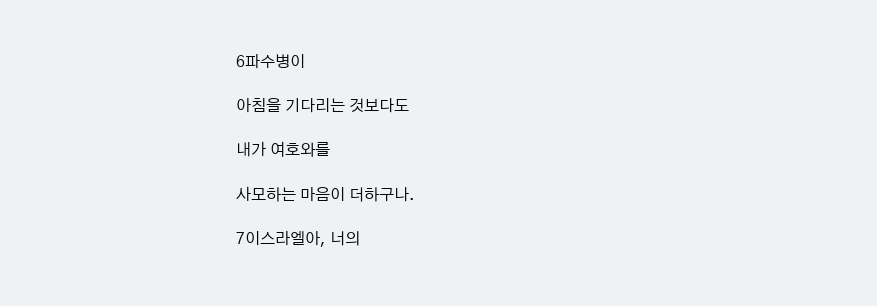6파수병이

아침을 기다리는 것보다도

내가 여호와를

사모하는 마음이 더하구나.

7이스라엘아, 너의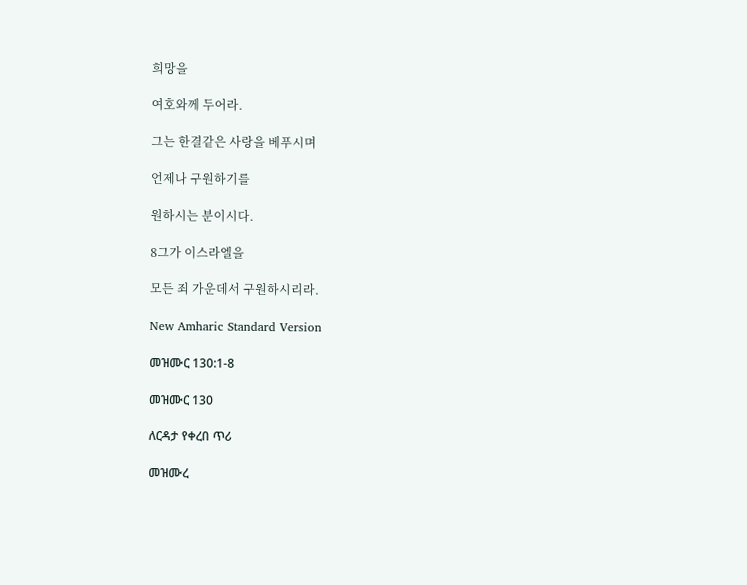희망을

여호와께 두어라.

그는 한결같은 사랑을 베푸시며

언제나 구원하기를

원하시는 분이시다.

8그가 이스라엘을

모든 죄 가운데서 구원하시리라.

New Amharic Standard Version

መዝሙር 130:1-8

መዝሙር 130

ለርዳታ የቀረበ ጥሪ

መዝሙረ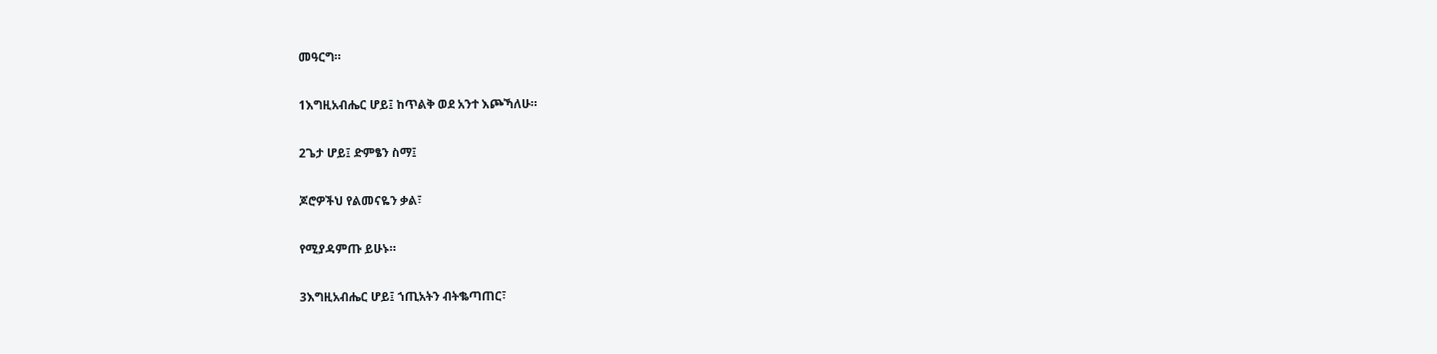መዓርግ።

1እግዚአብሔር ሆይ፤ ከጥልቅ ወደ አንተ እጮኻለሁ።

2ጌታ ሆይ፤ ድምፄን ስማ፤

ጆሮዎችህ የልመናዬን ቃል፣

የሚያዳምጡ ይሁኑ።

3እግዚአብሔር ሆይ፤ ኀጢአትን ብትቈጣጠር፣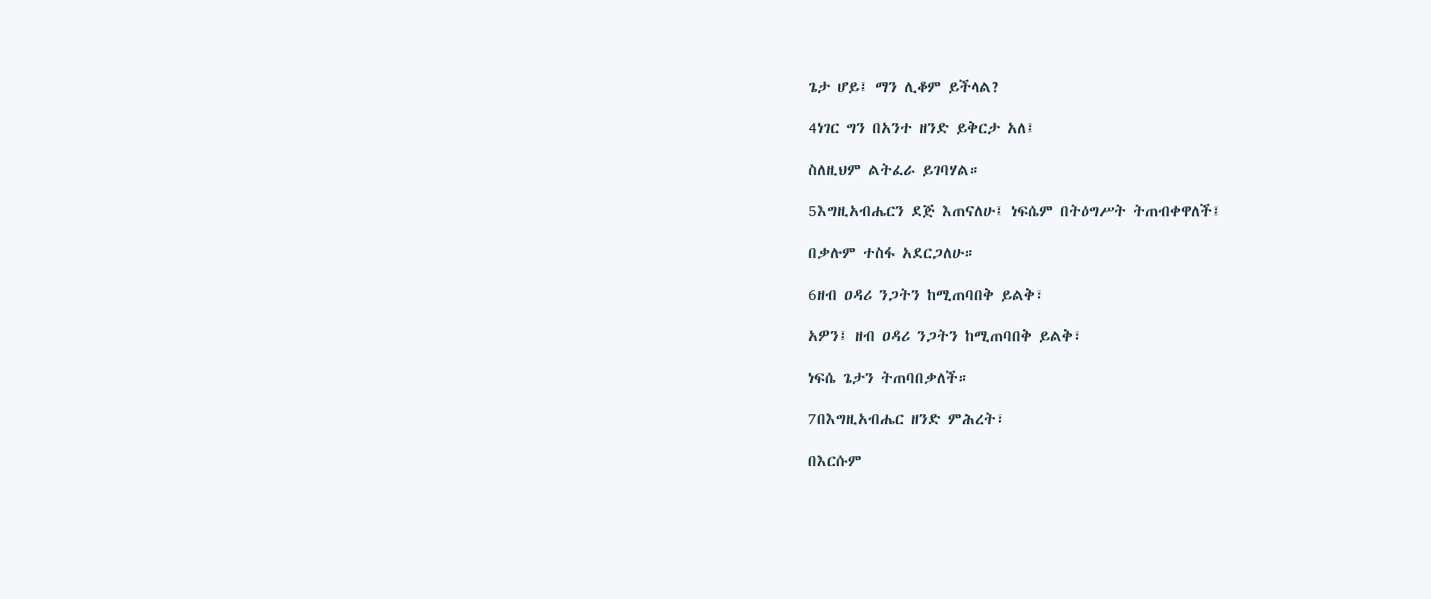ጌታ ሆይ፤ ማን ሊቆም ይችላል?

4ነገር ግን በአንተ ዘንድ ይቅርታ አለ፤

ስለዚህም ልትፈራ ይገባሃል።

5እግዚአብሔርን ደጅ እጠናለሁ፤ ነፍሴም በትዕግሥት ትጠብቀዋለች፤

በቃሉም ተስፋ አደርጋለሁ።

6ዘብ ዐዳሪ ንጋትን ከሚጠባበቅ ይልቅ፣

አዎን፤ ዘብ ዐዳሪ ንጋትን ከሚጠባበቅ ይልቅ፣

ነፍሴ ጌታን ትጠባበቃለች።

7በእግዚአብሔር ዘንድ ምሕረት፣

በእርሱም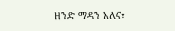ዘንድ ማዳን አለና፣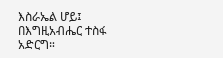እስራኤል ሆይ፤ በእግዚአብሔር ተስፋ አድርግ።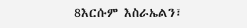8እርሱም እስራኤልን፣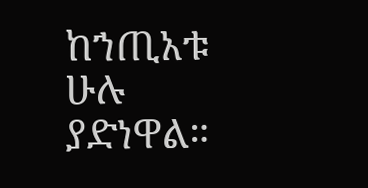ከኀጢአቱ ሁሉ ያድነዋል።